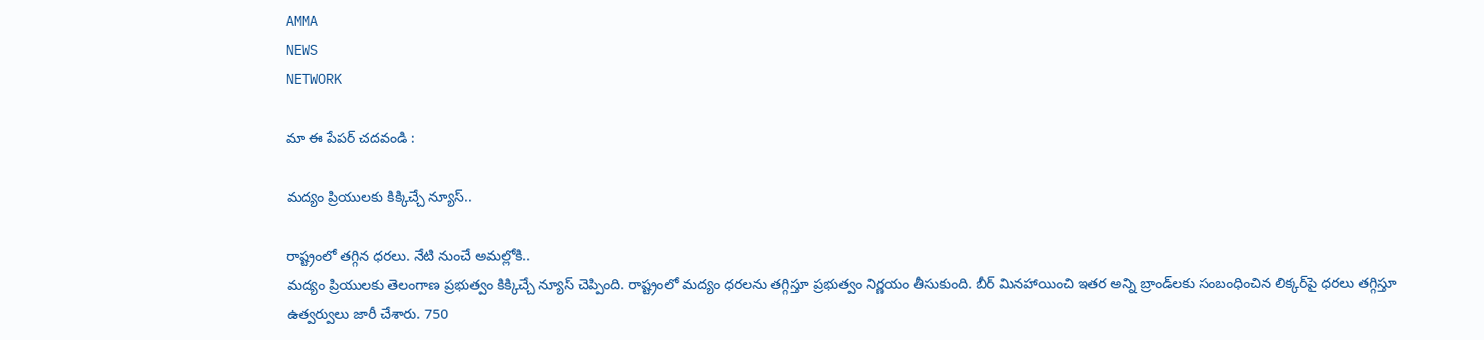AMMA
NEWS
NETWORK

మా ఈ పేపర్ చదవండి :

మద్యం ప్రియులకు కిక్కిచ్చే న్యూస్‌..

రాష్ట్రంలో తగ్గిన ధరలు. నేటి నుంచే అమల్లోకి..
మద్యం ప్రియులకు తెలంగాణ ప్రభుత్వం కిక్కిచ్చే న్యూస్‌ చెప్పింది. రాష్ట్రంలో మద్యం ధరలను తగ్గిస్తూ ప్రభుత్వం నిర్ణయం తీసుకుంది. బీర్‌ మినహాయించి ఇతర అన్ని బ్రాండ్‌లకు సంబంధించిన లిక్కర్‌పై ధరలు తగ్గిస్తూ ఉత్వర్వులు జారీ చేశారు. 750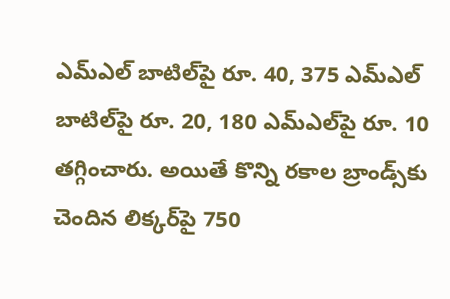ఎమ్‌ఎల్‌ బాటిల్‌పై రూ. 40, 375 ఎమ్‌ఎల్‌ బాటిల్‌పై రూ. 20, 180 ఎమ్‌ఎల్‌పై రూ. 10 తగ్గించారు. అయితే కొన్ని రకాల బ్రాండ్స్‌కు చెందిన లిక్కర్‌పై 750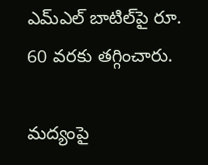ఎమ్‌ఎల్‌ బాటిల్‌పై రూ. 60 వరకు తగ్గించారు.

మద్యంపై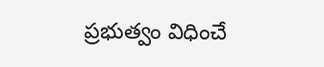ప్రభుత్వం విధించే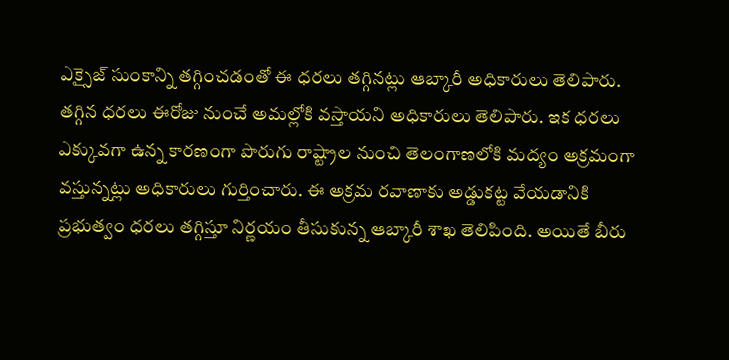ఎక్సైజ్‌ సుంకాన్ని తగ్గించడంతో ఈ ధరలు తగ్గినట్లు ఆబ్కారీ అధికారులు తెలిపారు. తగ్గిన ధరలు ఈరోజు నుంచే అమల్లోకి వస్తాయని అధికారులు తెలిపారు. ఇక ధరలు ఎక్కువగా ఉన్న కారణంగా పొరుగు రాష్ట్రాల నుంచి తెలంగాణలోకి మద్యం అక్రమంగా వస్తున్నట్లు అధికారులు గుర్తించారు. ఈ అక్రమ రవాణాకు అడ్డుకట్ట వేయడానికి ప్రభుత్వం ధరలు తగ్గిస్తూ నిర్ణయం తీసుకున్న ఆబ్కారీ శాఖ తెలిపింది. అయితే బీరు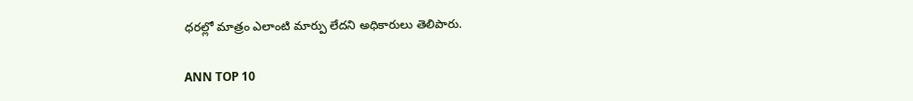ధరల్లో మాత్రం ఎలాంటి మార్పు లేదని అధికారులు తెలిపారు.

ANN TOP 10